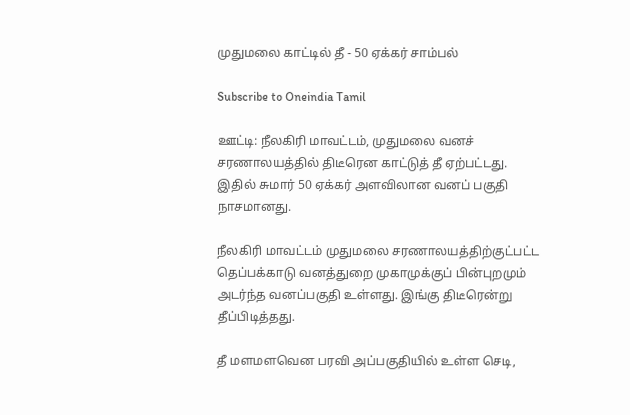முதுமலை காட்டில் தீ - 50 ஏக்கர் சாம்பல்

Subscribe to Oneindia Tamil

ஊட்டி: நீலகிரி மாவட்டம், முதுமலை வனச் சரணாலயத்தில் திடீரென காட்டுத் தீ ஏற்பட்டது. இதில் சுமார் 50 ஏக்கர் அளவிலான வனப் பகுதி நாசமானது.

நீலகிரி மாவட்டம் முதுமலை சரணாலயத்திற்குட்பட்ட தெப்பக்காடு வனத்துறை முகாமுக்குப் பின்புறமும் அடர்ந்த வனப்பகுதி உள்ளது. இங்கு திடீரென்று தீப்பிடித்தது.

தீ மளமளவென பரவி அப்பகுதியில் உள்ள செடி,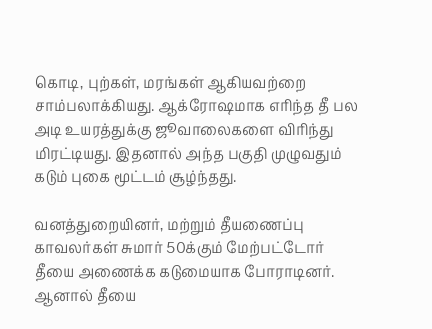கொடி, புற்கள், மரங்கள் ஆகியவற்றை சாம்பலாக்கியது. ஆக்ரோஷமாக எரிந்த தீ பல அடி உயரத்துக்கு ஜூவாலைகளை விரிந்து மிரட்டியது. இதனால் அந்த பகுதி முழுவதும் கடும் புகை மூட்டம் சூழ்ந்தது.

வனத்துறையினர், மற்றும் தீயணைப்பு காவலர்கள் சுமார் 50க்கும் மேற்பட்டோர் தீயை அணைக்க கடுமையாக போராடினர். ஆனால் தீயை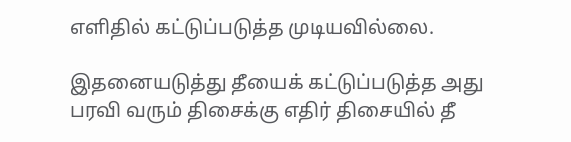எளிதில் கட்டுப்படுத்த முடியவில்லை.

இதனையடுத்து தீயைக் கட்டுப்படுத்த அது பரவி வரும் திசைக்கு எதிர் திசையில் தீ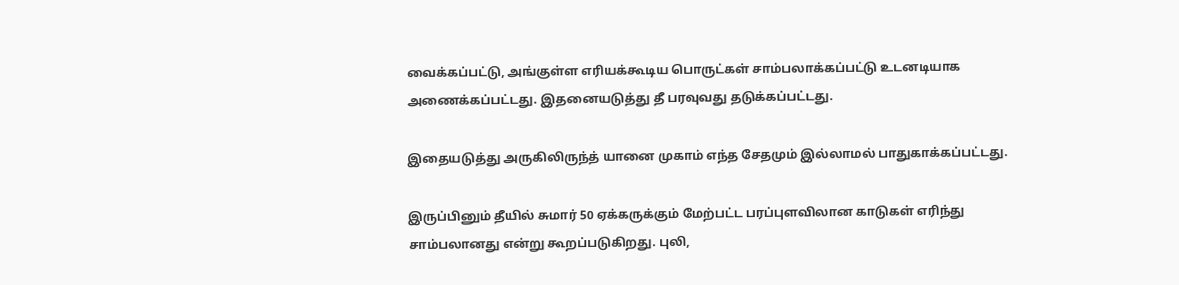வைக்கப்பட்டு, அங்குள்ள எரியக்கூடிய பொருட்கள் சாம்பலாக்கப்பட்டு உடனடியாக அணைக்கப்பட்டது. இதனையடுத்து தீ பரவுவது தடுக்கப்பட்டது.

இதையடுத்து அருகிலிருந்த் யானை முகாம் எந்த சேதமும் இல்லாமல் பாதுகாக்கப்பட்டது.

இருப்பினும் தீயில் சுமார் 50 ஏக்கருக்கும் மேற்பட்ட பரப்புளவிலான காடுகள் எரிந்து சாம்பலானது என்று கூறப்படுகிறது. புலி,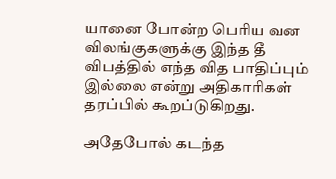யானை போன்ற பெரிய வன விலங்குகளுக்கு இந்த தீ விபத்தில் எந்த வித பாதிப்பும் இல்லை என்று அதிகாரிகள் தரப்பில் கூறப்டுகிறது.

அதேபோல் கடந்த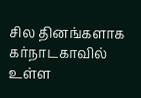சில தினங்களாக கர்நாடகாவில் உள்ள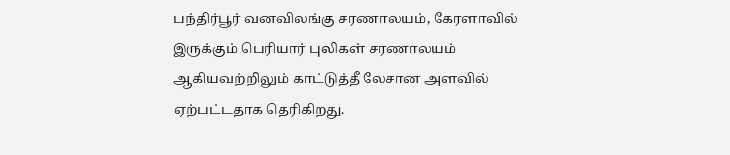பந்திர்பூர் வனவிலங்கு சரணாலயம், கேரளாவில் இருக்கும் பெரியார் புலிகள் சரணாலயம் ஆகியவற்றிலும் காட்டுத்தீ லேசான அளவில் ஏற்பட்டதாக தெரிகிறது.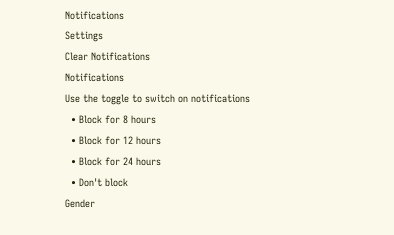Notifications
Settings
Clear Notifications
Notifications
Use the toggle to switch on notifications
  • Block for 8 hours
  • Block for 12 hours
  • Block for 24 hours
  • Don't block
Gender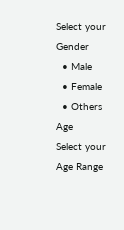Select your Gender
  • Male
  • Female
  • Others
Age
Select your Age Range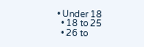• Under 18
  • 18 to 25
  • 26 to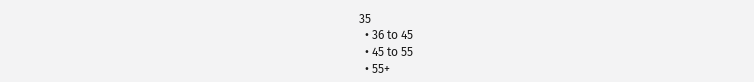35
  • 36 to 45
  • 45 to 55
  • 55+